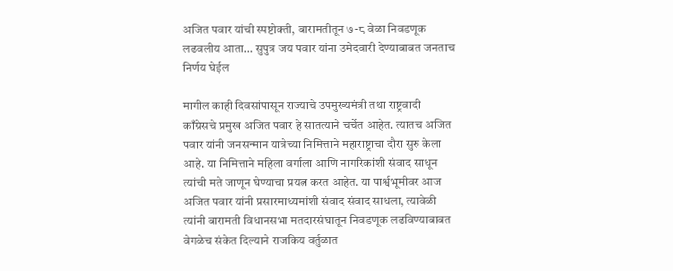अजित पवार यांची स्पष्टोक्ती, बारामतीतून ७-८ वेळा निवडणूक लढवलीय आता… सुपुत्र जय पवार यांना उमेदवारी देण्याबाबत जनताच निर्णय घेईल

मागील काही दिवसांपासून राज्याचे उपमुख्यमंत्री तथा राष्ट्रवादी काँग्रेसचे प्रमुख अजित पवार हे सातत्याने चर्चेत आहेत. त्यातच अजित पवार यांनी जनसन्मान यात्रेच्या निमित्ताने महाराष्ट्राचा दौरा सुरु केला आहे. या निमित्ताने महिला वर्गाला आणि नागरिकांशी संवाद साधून त्यांची मते जाणून घेण्याचा प्रयत्न करत आहेत. या पार्श्वभूमीवर आज अजित पवार यांनी प्रसारमाध्यमांशी संवाद संवाद साधला, त्यावेळी त्यांनी बारामती विधानसभा मतदारसंघातून निवडणूक लढविण्याबाबत वेगळेच संकेत दिल्याने राजकिय वर्तुळात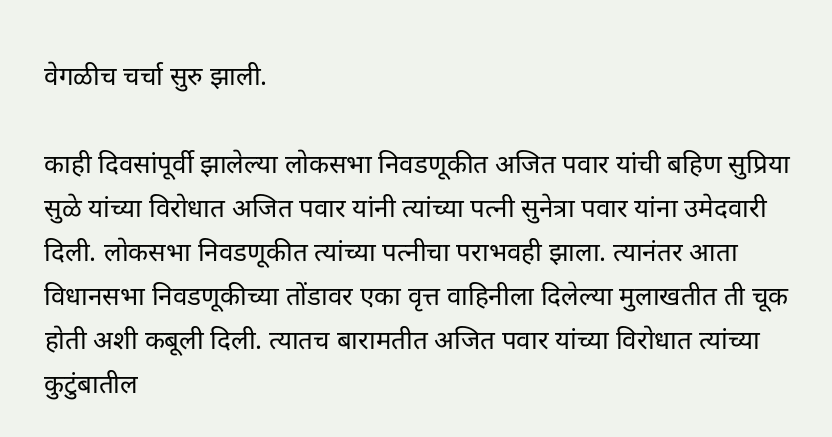वेगळीच चर्चा सुरु झाली.

काही दिवसांपूर्वी झालेल्या लोकसभा निवडणूकीत अजित पवार यांची बहिण सुप्रिया सुळे यांच्या विरोधात अजित पवार यांनी त्यांच्या पत्नी सुनेत्रा पवार यांना उमेदवारी दिली. लोकसभा निवडणूकीत त्यांच्या पत्नीचा पराभवही झाला. त्यानंतर आता विधानसभा निवडणूकीच्या तोंडावर एका वृत्त वाहिनीला दिलेल्या मुलाखतीत ती चूक होती अशी कबूली दिली. त्यातच बारामतीत अजित पवार यांच्या विरोधात त्यांच्या कुटुंबातील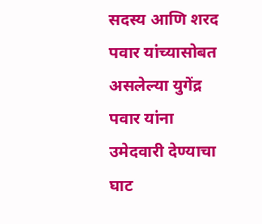सदस्य आणि शरद पवार यांच्यासोबत असलेल्या युगेंद्र पवार यांना उमेदवारी देण्याचा घाट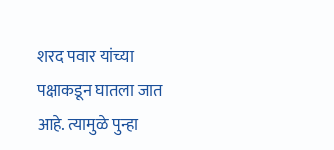शरद पवार यांच्या पक्षाकडून घातला जात आहे. त्यामुळे पुन्हा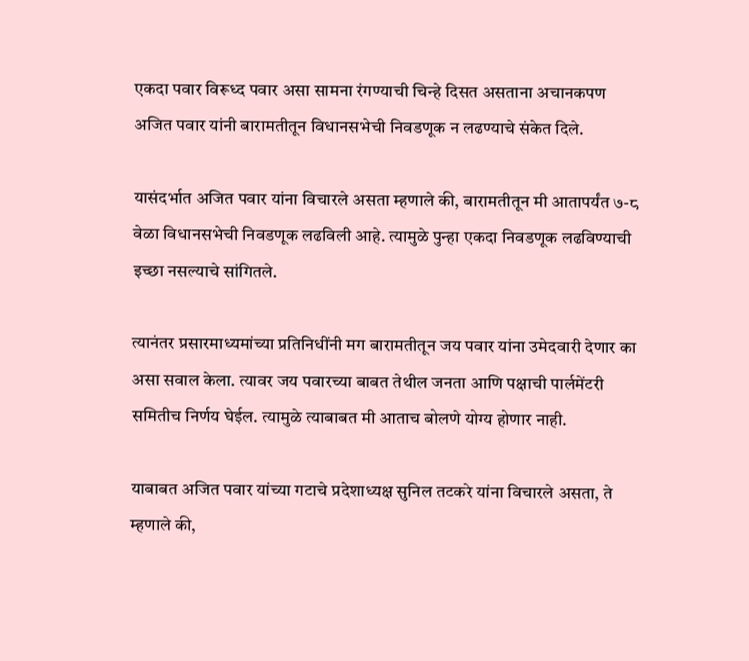एकदा पवार विरूध्द पवार असा सामना रंगण्याची चिन्हे दिसत असताना अचानकपण अजित पवार यांनी बारामतीतून विधानसभेची निवडणूक न लढण्याचे संकेत दिले.

यासंदर्भात अजित पवार यांना विचारले असता म्हणाले की, बारामतीतून मी आतापर्यंत ७-८ वेळा विधानसभेची निवडणूक लढविली आहे. त्यामुळे पुन्हा एकदा निवडणूक लढविण्याची इच्छा नसल्याचे सांगितले.

त्यानंतर प्रसारमाध्यमांच्या प्रतिनिधींनी मग बारामतीतून जय पवार यांना उमेदवारी देणार का असा सवाल केला. त्यावर जय पवारच्या बाबत तेथील जनता आणि पक्षाची पार्लमेंटरी समितीच निर्णय घेईल. त्यामुळे त्याबाबत मी आताच बोलणे योग्य होणार नाही.

याबाबत अजित पवार यांच्या गटाचे प्रदेशाध्यक्ष सुनिल तटकरे यांना विचारले असता, ते म्हणाले की,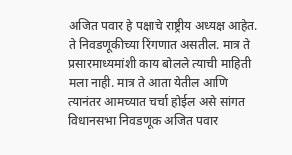अजित पवार हे पक्षाचे राष्ट्रीय अध्यक्ष आहेत. ते निवडणूकीच्या रिंगणात असतील. मात्र ते प्रसारमाध्यमांशी काय बोलले त्याची माहिती मला नाही. मात्र ते आता येतील आणि त्यानंतर आमच्यात चर्चा होईल असे सांगत विधानसभा निवडणूक अजित पवार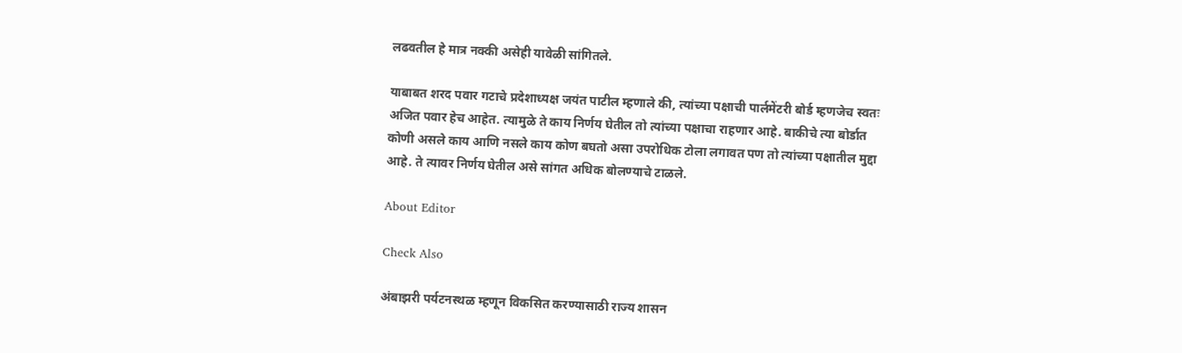लढवतील हे मात्र नक्की असेही यावेळी सांगितले.

याबाबत शरद पवार गटाचे प्रदेशाध्यक्ष जयंत पाटील म्हणाले की, त्यांच्या पक्षाची पार्लमेंटरी बोर्ड म्हणजेच स्वतः अजित पवार हेच आहेत. त्यामुळे ते काय निर्णय घेतील तो त्यांच्या पक्षाचा राहणार आहे. बाकीचे त्या बोर्डात कोणी असले काय आणि नसले काय कोण बघतो असा उपरोधिक टोला लगावत पण तो त्यांच्या पक्षातील मुद्दा आहे. ते त्यावर निर्णय घेतील असे सांगत अधिक बोलण्याचे टाळले.

About Editor

Check Also

अंबाझरी पर्यटनस्थळ म्हणून विकसित करण्यासाठी राज्य शासन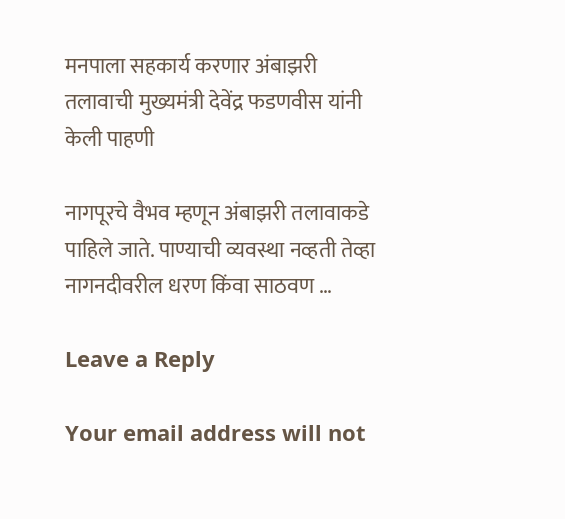मनपाला सहकार्य करणार अंबाझरी तलावाची मुख्यमंत्री देवेंद्र फडणवीस यांनी केली पाहणी

नागपूरचे वैभव म्हणून अंबाझरी तलावाकडे पाहिले जाते. पाण्याची व्यवस्था नव्हती तेव्हा नागनदीवरील धरण किंवा साठवण …

Leave a Reply

Your email address will not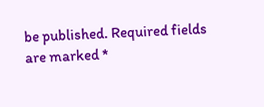be published. Required fields are marked *